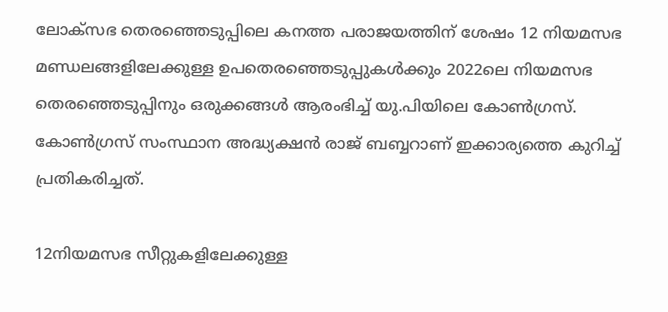ലോക്‌സഭ തെരഞ്ഞെടുപ്പിലെ കനത്ത പരാജയത്തിന് ശേഷം 12 നിയമസഭ മണ്ഡലങ്ങളിലേക്കുള്ള ഉപതെരഞ്ഞെടുപ്പുകള്‍ക്കും 2022ലെ നിയമസഭ തെരഞ്ഞെടുപ്പിനും ഒരുക്കങ്ങള്‍ ആരംഭിച്ച് യു.പിയിലെ കോണ്‍ഗ്രസ്. കോണ്‍ഗ്രസ് സംസ്ഥാന അദ്ധ്യക്ഷന്‍ രാജ് ബബ്ബറാണ് ഇക്കാര്യത്തെ കുറിച്ച് പ്രതികരിച്ചത്.

12നിയമസഭ സീറ്റുകളിലേക്കുള്ള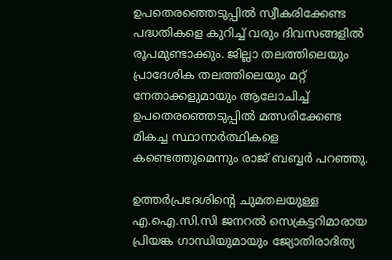ഉപതെരഞ്ഞെടുപ്പില്‍ സ്വീകരിക്കേണ്ട പദ്ധതികളെ കുറിച്ച് വരും ദിവസങ്ങളില്‍ രൂപമുണ്ടാക്കും. ജില്ലാ തലത്തിലെയും പ്രാദേശിക തലത്തിലെയും മറ്റ് നേതാക്കളുമായും ആലോചിച്ച് ഉപതെരഞ്ഞെടുപ്പില്‍ മത്സരിക്കേണ്ട മികച്ച സ്ഥാനാര്‍ത്ഥികളെ കണ്ടെത്തുമെന്നും രാജ് ബബ്ബര്‍ പറഞ്ഞു.

ഉത്തര്‍പ്രദേശിന്റെ ചുമതലയുള്ള എ.ഐ.സി.സി ജനറല്‍ സെക്രട്ടറിമാരായ പ്രിയങ്ക ഗാന്ധിയുമായും ജ്യോതിരാദിത്യ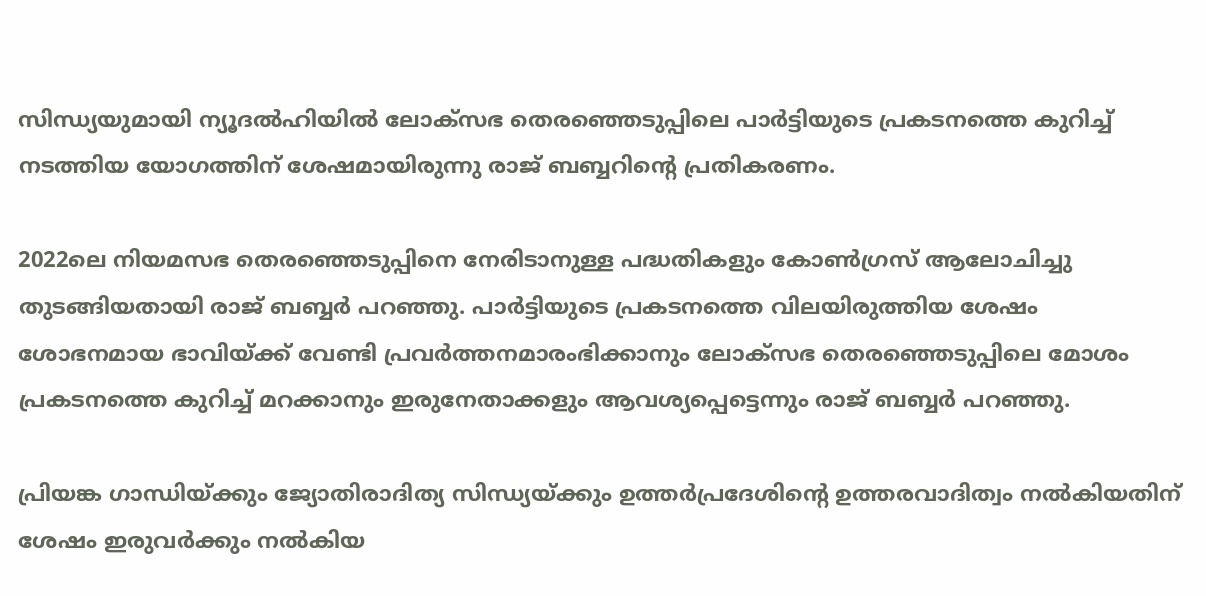സിന്ധ്യയുമായി ന്യൂദല്‍ഹിയില്‍ ലോക്‌സഭ തെരഞ്ഞെടുപ്പിലെ പാര്‍ട്ടിയുടെ പ്രകടനത്തെ കുറിച്ച് നടത്തിയ യോഗത്തിന് ശേഷമായിരുന്നു രാജ് ബബ്ബറിന്റെ പ്രതികരണം.

2022ലെ നിയമസഭ തെരഞ്ഞെടുപ്പിനെ നേരിടാനുള്ള പദ്ധതികളും കോണ്‍ഗ്രസ് ആലോചിച്ചു തുടങ്ങിയതായി രാജ് ബബ്ബര്‍ പറഞ്ഞു. പാര്‍ട്ടിയുടെ പ്രകടനത്തെ വിലയിരുത്തിയ ശേഷം ശോഭനമായ ഭാവിയ്ക്ക് വേണ്ടി പ്രവര്‍ത്തനമാരംഭിക്കാനും ലോക്‌സഭ തെരഞ്ഞെടുപ്പിലെ മോശം പ്രകടനത്തെ കുറിച്ച് മറക്കാനും ഇരുനേതാക്കളും ആവശ്യപ്പെട്ടെന്നും രാജ് ബബ്ബര്‍ പറഞ്ഞു.

പ്രിയങ്ക ഗാന്ധിയ്ക്കും ജ്യോതിരാദിത്യ സിന്ധ്യയ്ക്കും ഉത്തര്‍പ്രദേശിന്റെ ഉത്തരവാദിത്വം നല്‍കിയതിന് ശേഷം ഇരുവര്‍ക്കും നല്‍കിയ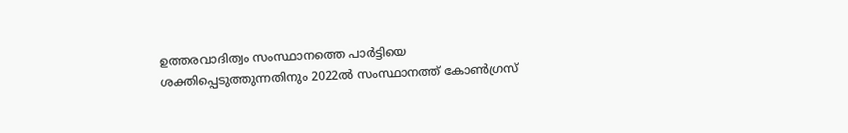ഉത്തരവാദിത്വം സംസ്ഥാനത്തെ പാര്‍ട്ടിയെ ശക്തിപ്പെടുത്തുന്നതിനും 2022ല്‍ സംസ്ഥാനത്ത് കോണ്‍ഗ്രസ്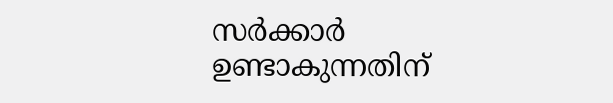സര്‍ക്കാര്‍ ഉണ്ടാകുന്നതിന്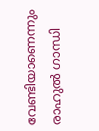വേണ്ടിയാണെന്നും രാഹുല്‍ ഗാന്ധി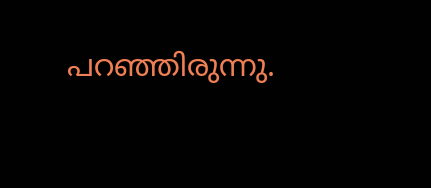പറഞ്ഞിരുന്നു.